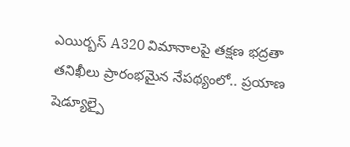ఎయిర్బస్ A320 విమానాలపై తక్షణ భద్రతా తనిఖీలు ప్రారంభమైన నేపథ్యంలో.. ప్రయాణ షెడ్యూల్పై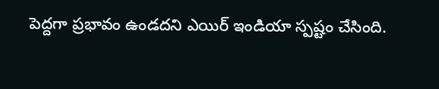పెద్దగా ప్రభావం ఉండదని ఎయిర్ ఇండియా స్పష్టం చేసింది.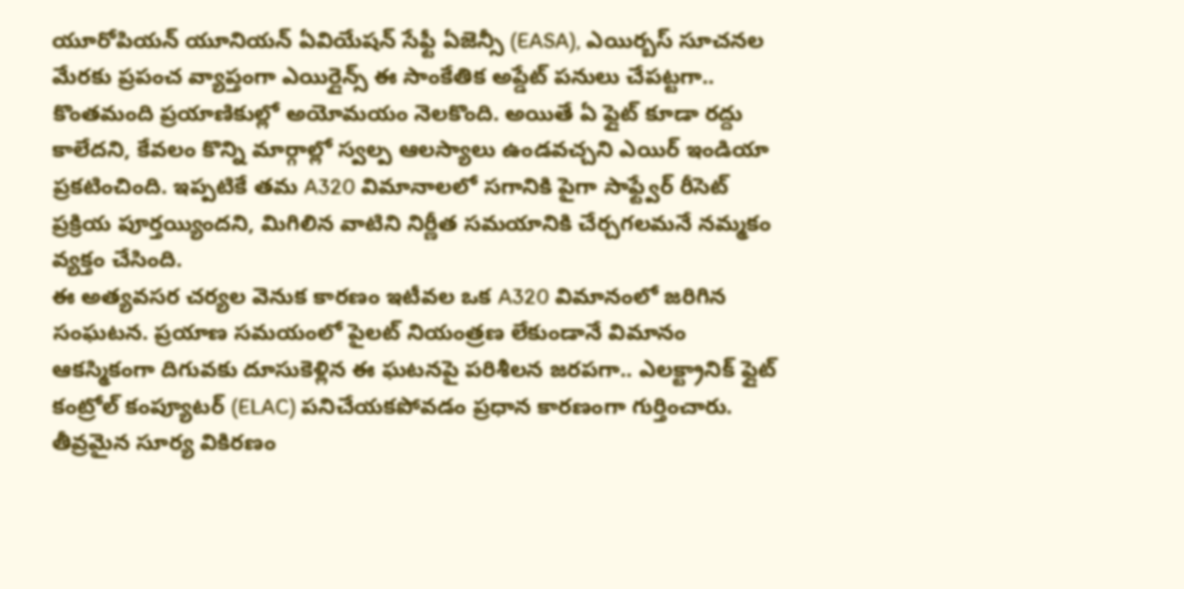యూరోపియన్ యూనియన్ ఏవియేషన్ సేఫ్టీ ఏజెన్సీ (EASA), ఎయిర్బస్ సూచనల మేరకు ప్రపంచ వ్యాప్తంగా ఎయిర్లైన్స్ ఈ సాంకేతిక అప్డేట్ పనులు చేపట్టగా.. కొంతమంది ప్రయాణికుల్లో అయోమయం నెలకొంది. అయితే ఏ ఫ్లైట్ కూడా రద్దు కాలేదని, కేవలం కొన్ని మార్గాల్లో స్వల్ప ఆలస్యాలు ఉండవచ్చని ఎయిర్ ఇండియా ప్రకటించింది. ఇప్పటికే తమ A320 విమానాలలో సగానికి పైగా సాఫ్ట్వేర్ రీసెట్ ప్రక్రియ పూర్తయ్యిందని, మిగిలిన వాటిని నిర్ణీత సమయానికి చేర్చగలమనే నమ్మకం వ్యక్తం చేసింది.
ఈ అత్యవసర చర్యల వెనుక కారణం ఇటీవల ఒక A320 విమానంలో జరిగిన సంఘటన. ప్రయాణ సమయంలో పైలట్ నియంత్రణ లేకుండానే విమానం ఆకస్మికంగా దిగువకు దూసుకెళ్లిన ఈ ఘటనపై పరిశీలన జరపగా.. ఎలక్ట్రానిక్ ఫ్లైట్ కంట్రోల్ కంప్యూటర్ (ELAC) పనిచేయకపోవడం ప్రధాన కారణంగా గుర్తించారు. తీవ్రమైన సూర్య వికిరణం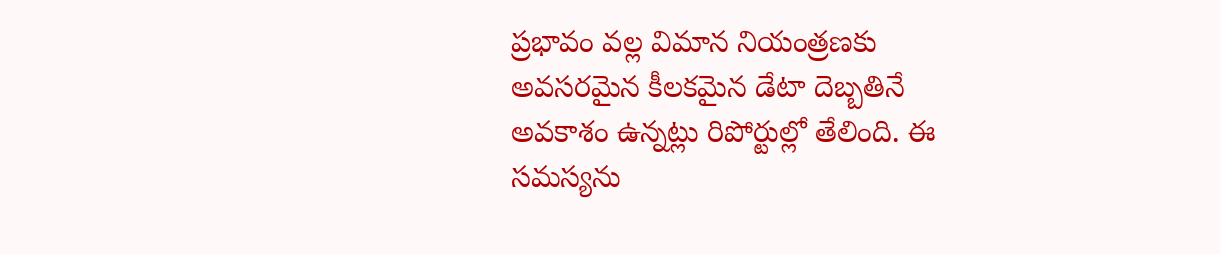ప్రభావం వల్ల విమాన నియంత్రణకు అవసరమైన కీలకమైన డేటా దెబ్బతినే అవకాశం ఉన్నట్లు రిపోర్టుల్లో తేలింది. ఈ సమస్యను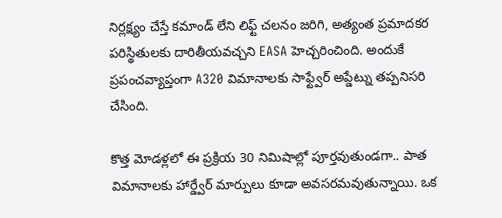నిర్లక్ష్యం చేస్తే కమాండ్ లేని లిఫ్ట్ చలనం జరిగి, అత్యంత ప్రమాదకర పరిస్థితులకు దారితీయవచ్చని EASA హెచ్చరించింది. అందుకే ప్రపంచవ్యాప్తంగా A320 విమానాలకు సాఫ్ట్వేర్ అప్డేట్ను తప్పనిసరి చేసింది.

కొత్త మోడళ్లలో ఈ ప్రక్రియ 30 నిమిషాల్లో పూర్తవుతుండగా.. పాత విమానాలకు హార్డ్వేర్ మార్పులు కూడా అవసరమవుతున్నాయి. ఒక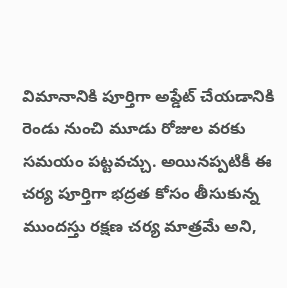విమానానికి పూర్తిగా అప్డేట్ చేయడానికి రెండు నుంచి మూడు రోజుల వరకు సమయం పట్టవచ్చు. అయినప్పటికీ ఈ చర్య పూర్తిగా భద్రత కోసం తీసుకున్న ముందస్తు రక్షణ చర్య మాత్రమే అని,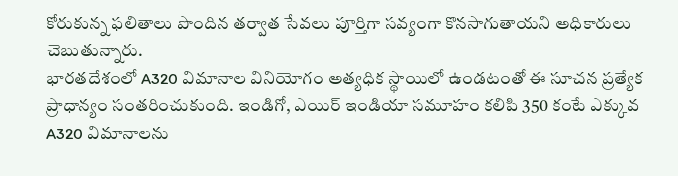కోరుకున్న ఫలితాలు పొందిన తర్వాత సేవలు పూర్తిగా సవ్యంగా కొనసాగుతాయని అధికారులు చెబుతున్నారు.
భారతదేశంలో A320 విమానాల వినియోగం అత్యధిక స్థాయిలో ఉండటంతో ఈ సూచన ప్రత్యేక ప్రాధాన్యం సంతరించుకుంది. ఇండిగో, ఎయిర్ ఇండియా సమూహం కలిపి 350 కంటే ఎక్కువ A320 విమానాలను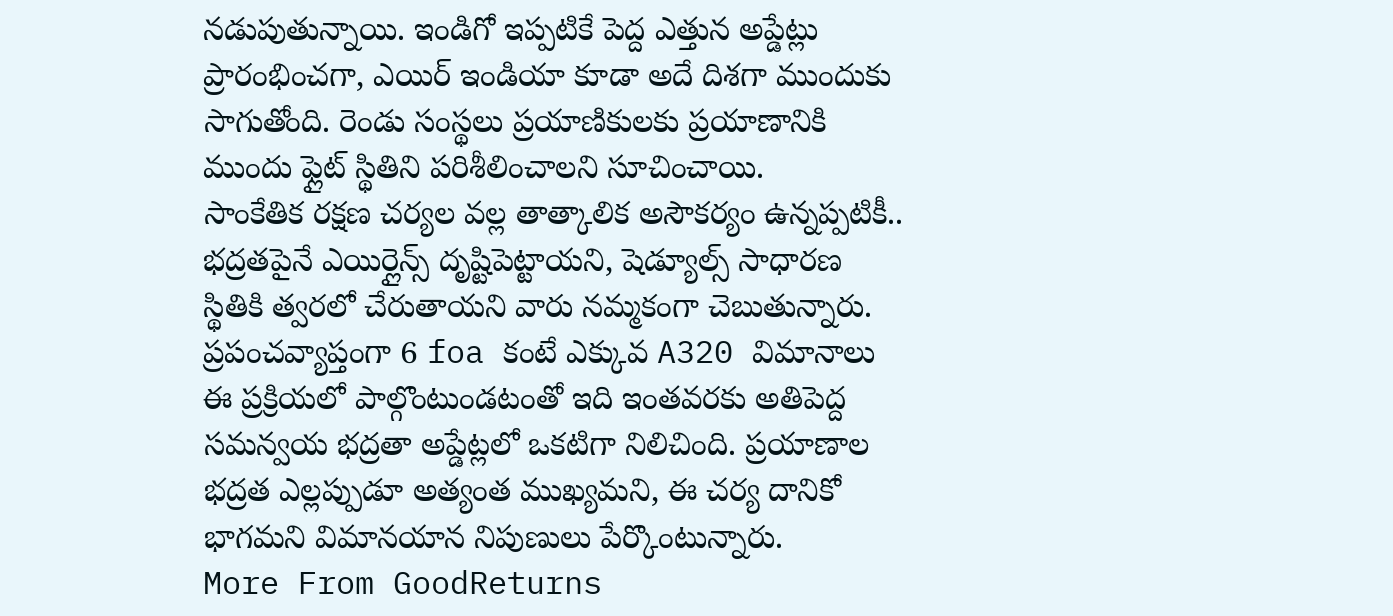నడుపుతున్నాయి. ఇండిగో ఇప్పటికే పెద్ద ఎత్తున అప్డేట్లు ప్రారంభించగా, ఎయిర్ ఇండియా కూడా అదే దిశగా ముందుకు సాగుతోంది. రెండు సంస్థలు ప్రయాణికులకు ప్రయాణానికి ముందు ఫ్లైట్ స్థితిని పరిశీలించాలని సూచించాయి.
సాంకేతిక రక్షణ చర్యల వల్ల తాత్కాలిక అసౌకర్యం ఉన్నప్పటికీ.. భద్రతపైనే ఎయిర్లైన్స్ దృష్టిపెట్టాయని, షెడ్యూల్స్ సాధారణ స్థితికి త్వరలో చేరుతాయని వారు నమ్మకంగా చెబుతున్నారు. ప్రపంచవ్యాప్తంగా 6 foa కంటే ఎక్కువ A320 విమానాలు ఈ ప్రక్రియలో పాల్గొంటుండటంతో ఇది ఇంతవరకు అతిపెద్ద సమన్వయ భద్రతా అప్డేట్లలో ఒకటిగా నిలిచింది. ప్రయాణాల భద్రత ఎల్లప్పుడూ అత్యంత ముఖ్యమని, ఈ చర్య దానికో భాగమని విమానయాన నిపుణులు పేర్కొంటున్నారు.
More From GoodReturns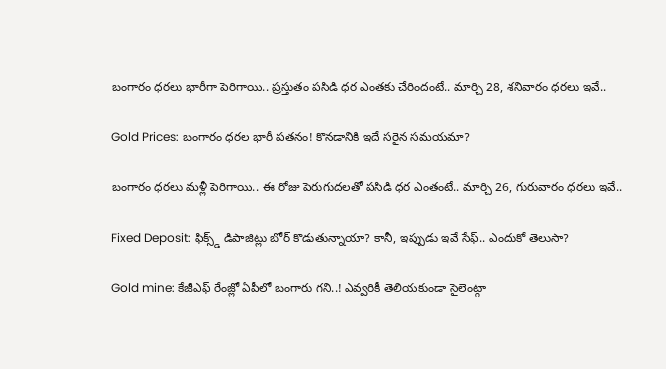బంగారం ధరలు భారీగా పెరిగాయి.. ప్రస్తుతం పసిడి ధర ఎంతకు చేరిందంటే.. మార్చి 28, శనివారం ధరలు ఇవే..

Gold Prices: బంగారం ధరల భారీ పతనం! కొనడానికి ఇదే సరైన సమయమా?

బంగారం ధరలు మళ్లీ పెరిగాయి.. ఈ రోజు పెరుగుదలతో పసిడి ధర ఎంతంటే.. మార్చి 26, గురువారం ధరలు ఇవే..

Fixed Deposit: ఫిక్స్డ్ డిపాజిట్లు బోర్ కొడుతున్నాయా? కానీ, ఇప్పుడు ఇవే సేఫ్.. ఎందుకో తెలుసా?

Gold mine: కేజీఎఫ్ రేంజ్లో ఏపీలో బంగారు గని..! ఎవ్వరికీ తెలియకుండా సైలెంట్గా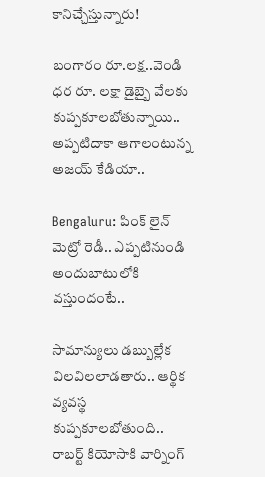కానిచ్చేస్తున్నారు!

బంగారం రూ.లక్ష..వెండి ధర రూ. లక్షా డైబ్బై వేలకు కుప్పకూలబోతున్నాయి.. అప్పటిదాకా ఆగాలంటున్న అజయ్ కేడియా..

Bengaluru: పింక్ లైన్ మెట్రో రెడీ.. ఎప్పటినుండి అందుబాటులోకి వస్తుందంటే..

సామాన్యులు డబ్బుల్లేక విలవిలలాడతారు.. ఆర్థిక వ్యవస్థ కుప్పకూలబోతుంది.. రాబర్ట్ కియోసాకి వార్నింగ్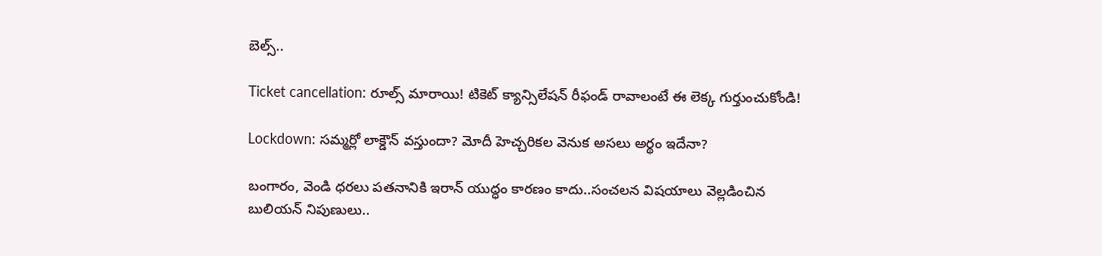బెల్స్..

Ticket cancellation: రూల్స్ మారాయి! టికెట్ క్యాన్సిలేషన్ రీఫండ్ రావాలంటే ఈ లెక్క గుర్తుంచుకోండి!

Lockdown: సమ్మర్లో లాక్డౌన్ వస్తుందా? మోదీ హెచ్చరికల వెనుక అసలు అర్థం ఇదేనా?

బంగారం, వెండి ధరలు పతనానికి ఇరాన్ యుద్ధం కారణం కాదు..సంచలన విషయాలు వెల్లడించిన బులియన్ నిపుణులు..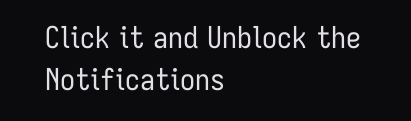Click it and Unblock the Notifications